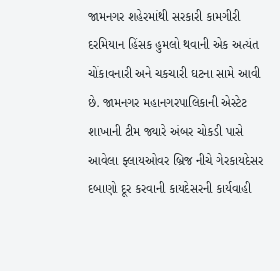જામનગર શહેરમાંથી સરકારી કામગીરી દરમિયાન હિંસક હુમલો થવાની એક અત્યંત ચોંકાવનારી અને ચકચારી ઘટના સામે આવી છે. જામનગર મહાનગરપાલિકાની એસ્ટેટ શાખાની ટીમ જ્યારે અંબર ચોકડી પાસે આવેલા ફ્લાયઓવર બ્રિજ નીચે ગેરકાયદેસર દબાણો દૂર કરવાની કાયદેસરની કાર્યવાહી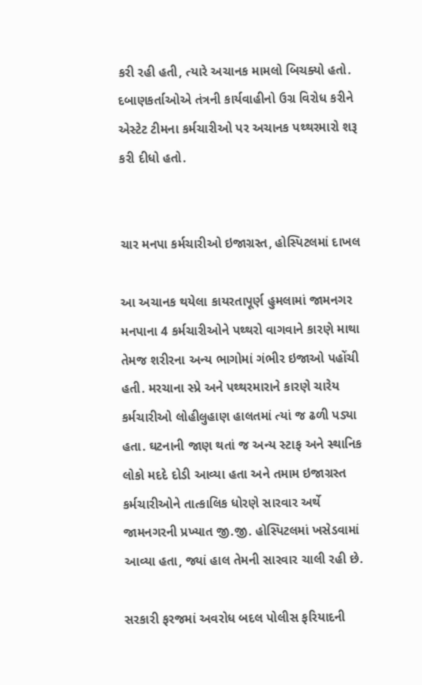કરી રહી હતી, ત્યારે અચાનક મામલો બિચક્યો હતો. દબાણકર્તાઓએ તંત્રની કાર્યવાહીનો ઉગ્ર વિરોધ કરીને એસ્ટેટ ટીમના કર્મચારીઓ પર અચાનક પથ્થરમારો શરૂ કરી દીધો હતો.


ચાર મનપા કર્મચારીઓ ઇજાગ્રસ્ત, હોસ્પિટલમાં દાખલ

આ અચાનક થયેલા કાયરતાપૂર્ણ હુમલામાં જામનગર મનપાના 4 કર્મચારીઓને પથ્થરો વાગવાને કારણે માથા તેમજ શરીરના અન્ય ભાગોમાં ગંભીર ઇજાઓ પહોંચી હતી. મરચાના સ્પ્રે અને પથ્થરમારાને કારણે ચારેય કર્મચારીઓ લોહીલુહાણ હાલતમાં ત્યાં જ ઢળી પડ્યા હતા. ઘટનાની જાણ થતાં જ અન્ય સ્ટાફ અને સ્થાનિક લોકો મદદે દોડી આવ્યા હતા અને તમામ ઇજાગ્રસ્ત કર્મચારીઓને તાત્કાલિક ધોરણે સારવાર અર્થે જામનગરની પ્રખ્યાત જી.જી. હોસ્પિટલમાં ખસેડવામાં આવ્યા હતા, જ્યાં હાલ તેમની સારવાર ચાલી રહી છે.

સરકારી ફરજમાં અવરોધ બદલ પોલીસ ફરિયાદની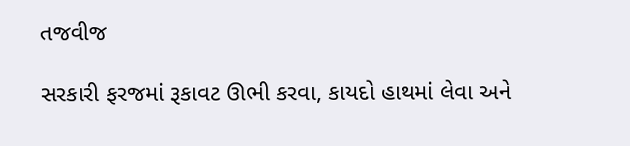તજવીજ

સરકારી ફરજમાં રૂકાવટ ઊભી કરવા, કાયદો હાથમાં લેવા અને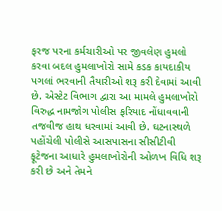ફરજ પરના કર્મચારીઓ પર જીવલેણ હુમલો કરવા બદલ હુમલાખોરો સામે કડક કાયદાકીય પગલાં ભરવાની તૈયારીઓ શરૂ કરી દેવામાં આવી છે. એસ્ટેટ વિભાગ દ્વારા આ મામલે હુમલાખોરો વિરુદ્ધ નામજોગ પોલીસ ફરિયાદ નોંધાવવાની તજવીજ હાથ ધરવામાં આવી છે. ઘટનાસ્થળે પહોંચેલી પોલીસે આસપાસના સીસીટીવી ફૂટેજના આધારે હુમલાખોરોની ઓળખ વિધિ શરૂ કરી છે અને તેમને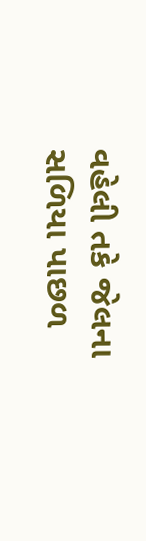વહેલી તકે જેલના સળિયા પાછળ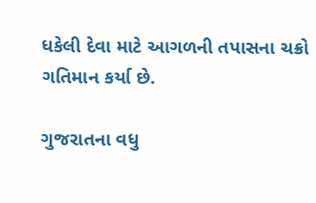ધકેલી દેવા માટે આગળની તપાસના ચક્રો ગતિમાન કર્યા છે.

ગુજરાતના વધુ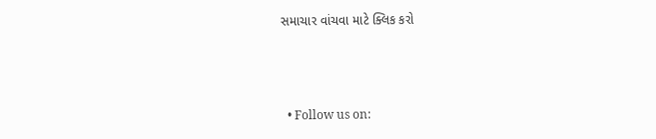સમાચાર વાંચવા માટે ક્લિક કરો



  • Follow us on: